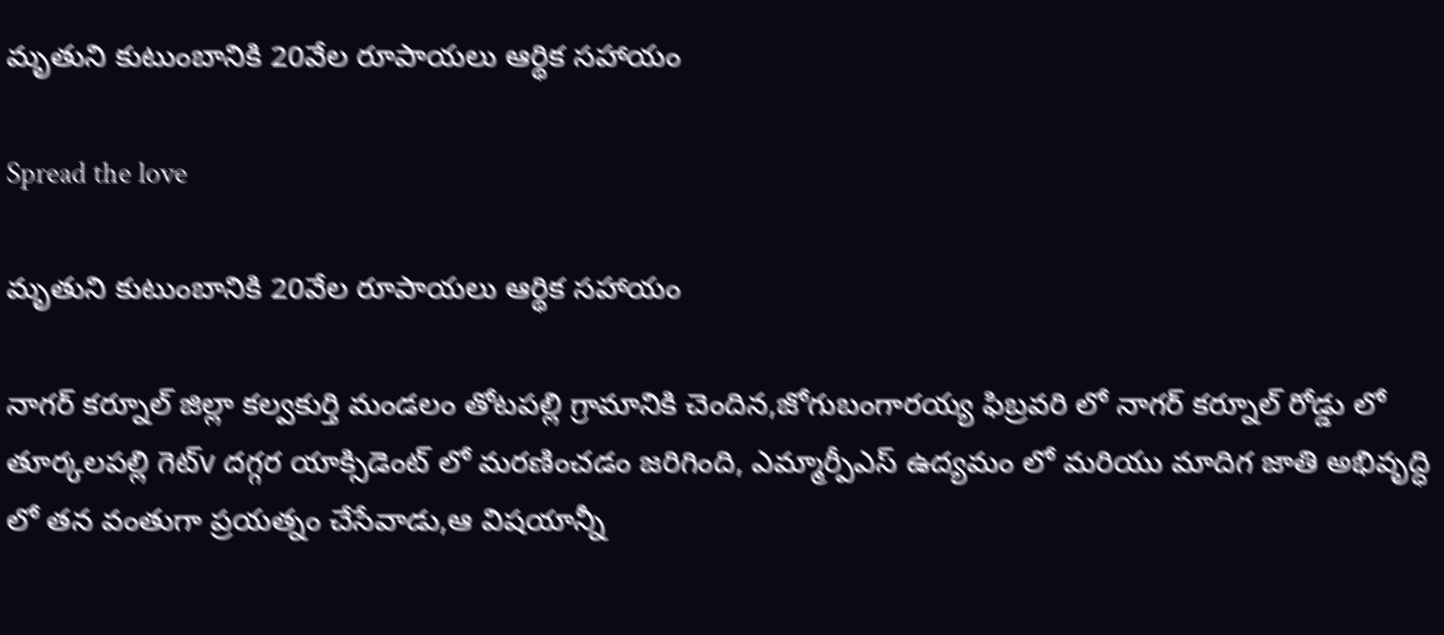మృతుని కుటుంబానికి 20వేల రూపాయలు ఆర్థిక సహాయం

Spread the love

మృతుని కుటుంబానికి 20వేల రూపాయలు ఆర్థిక సహాయం

నాగర్ కర్నూల్ జిల్లా కల్వకుర్తి మండలం తోటపల్లి గ్రామానికి చెందిన,జోగుబంగారయ్య ఫిబ్రవరి లో నాగర్ కర్నూల్ రోడ్డు లో తూర్కలపల్లి గెట్v దగ్గర యాక్సిడెంట్ లో మరణించడం జరిగింది, ఎమ్మార్పీఎస్ ఉద్యమం లో మరియు మాదిగ జాతి అభివృద్ధి లో తన వంతుగా ప్రయత్నం చేసేవాడు,ఆ విషయాన్నీ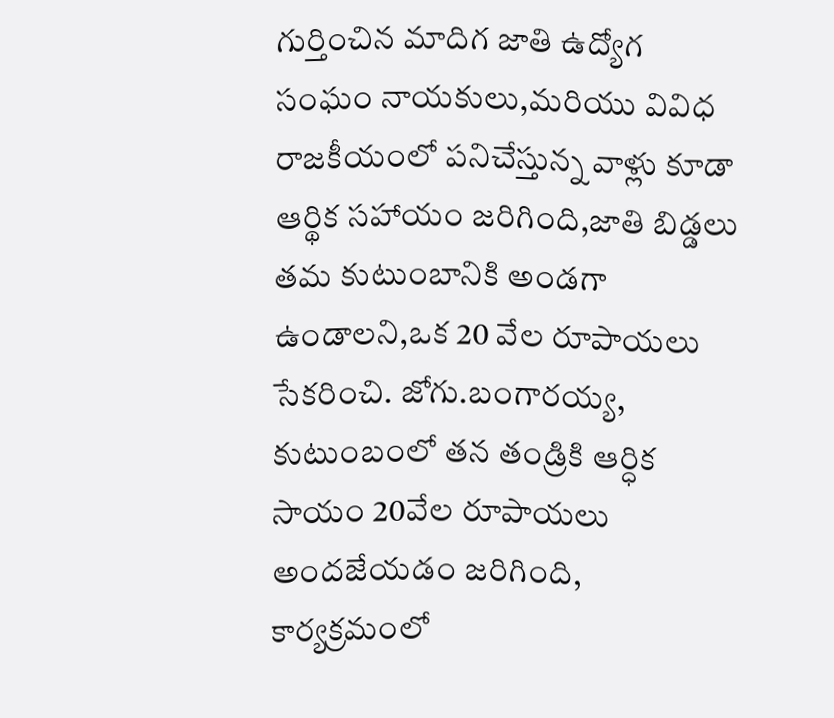గుర్తించిన మాదిగ జాతి ఉద్యోగ సంఘం నాయకులు,మరియు వివిధ రాజకీయంలో పనిచేస్తున్న వాళ్లు కూడా ఆర్థిక సహాయం జరిగింది,జాతి బిడ్డలు తమ కుటుంబానికి అండగా ఉండాలని,ఒక 20 వేల రూపాయలు సేకరించి. జోగు.బంగారయ్య, కుటుంబంలో తన తండ్రికి ఆర్ధిక సాయం 20వేల రూపాయలు అందజేయడం జరిగింది, కార్యక్రమంలో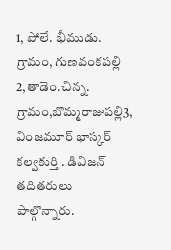1, పోలే. భీముడు. గ్రామం, గుణవంకపల్లి
2,తాడెం.చిన్న. గ్రామం,బొమ్మరాజుపల్లి3, వింజమూర్ భాస్కర్ కల్వకుర్తి . డివిజన్ తదితరులు పాల్గొన్నారు.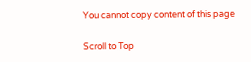You cannot copy content of this page

Scroll to Top